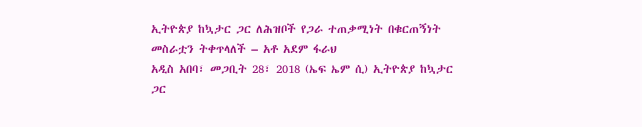ኢትዮጵያ ከኳታር ጋር ለሕዝቦች የጋራ ተጠቃሚነት በቁርጠኝነት መስራቷን ትቀጥላለች – አቶ አደም ፋራህ
አዲስ አበባ፣ መጋቢት 28፣ 2018 (ኤፍ ኤም ሲ) ኢትዮጵያ ከኳታር ጋር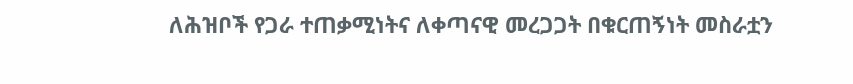ለሕዝቦች የጋራ ተጠቃሚነትና ለቀጣናዊ መረጋጋት በቁርጠኝነት መስራቷን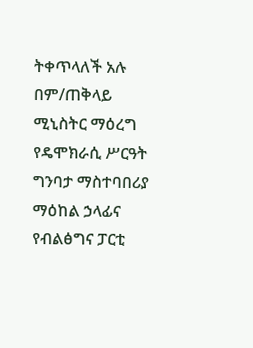ትቀጥላለች አሉ በም/ጠቅላይ ሚኒስትር ማዕረግ የዴሞክራሲ ሥርዓት ግንባታ ማስተባበሪያ ማዕከል ኃላፊና የብልፅግና ፓርቲ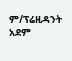ም/ፕሬዚዳንት አደም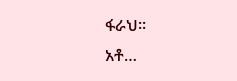ፋራህ፡፡
አቶ…